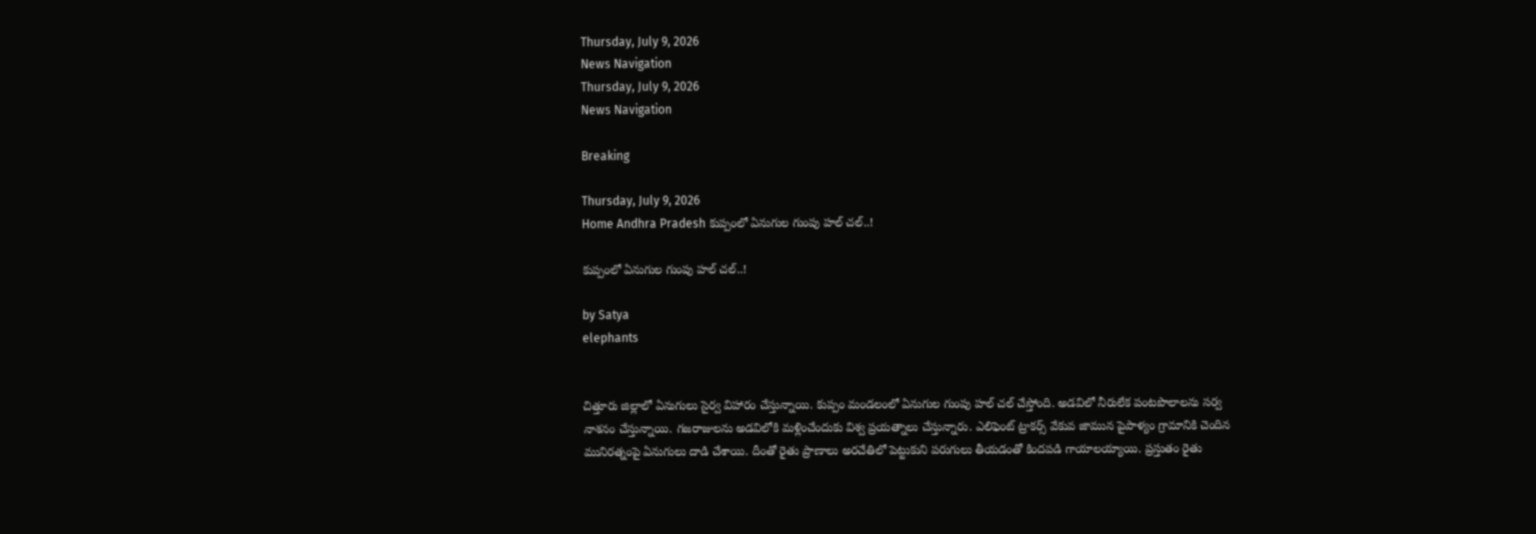Thursday, July 9, 2026
News Navigation
Thursday, July 9, 2026
News Navigation

Breaking

Thursday, July 9, 2026
Home Andhra Pradesh కుప్పంలో ఏనుగుల గుంపు హల్ చల్..!

కుప్పంలో ఏనుగుల గుంపు హల్ చల్..!

by Satya
elephants


చిత్తూరు జిల్లాలో ఏనుగులు సైర్వ విహారం చేస్తున్నాయి. కుప్పం మండలంలో ఏనుగుల గుంపు హల్ చల్ చేస్తోంది. అడవిలో నీరులేక పంటపొలాలను సర్వ నాశనం చేస్తున్నాయి. గజరాజులను అడవిలోకి మళ్లించేందుకు విశ్వ ప్రయత్నాలు చేస్తున్నారు. ఎలిఫెంట్ ట్రాకర్స్ వేకువ జామున పైపాళ్యం గ్రామానికి చెందిన మునిరత్నంపై ఏనుగులు దాడి చేశాయి. దీంతో రైతు ప్రాణాలు అరచేతిలో పెట్టుకుని పరుగులు తీయడంతో కిందపడి గాయాలయ్యాయి. ప్రస్తుతం రైతు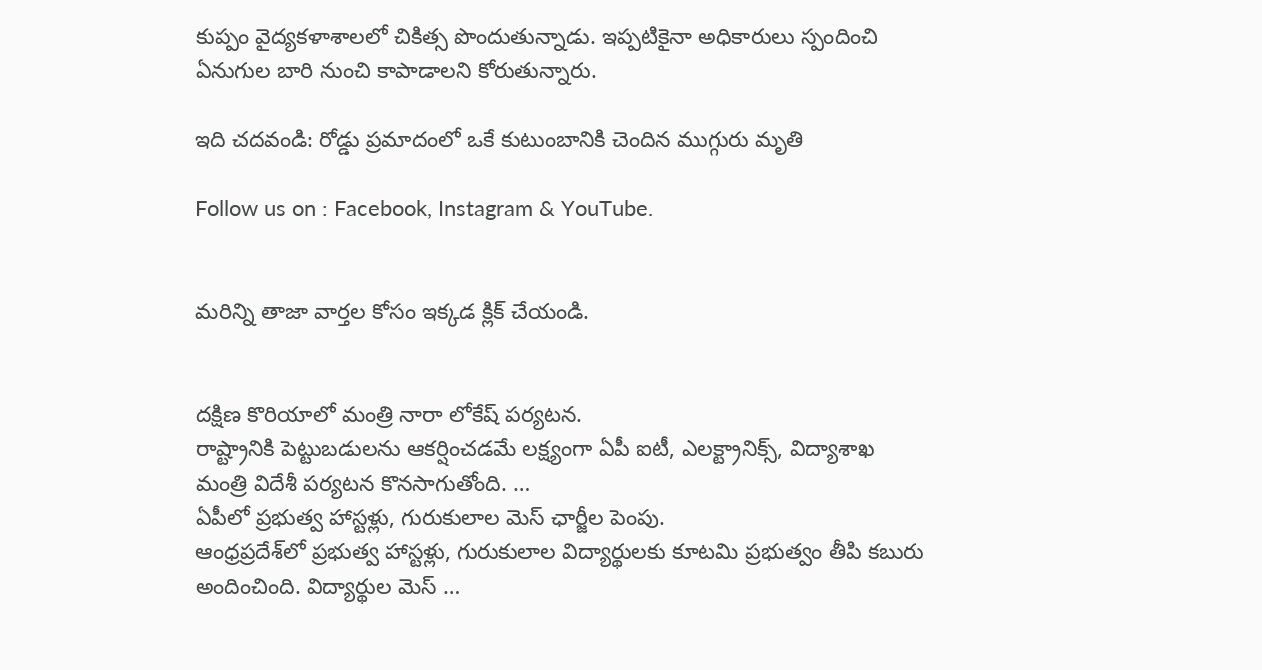కుప్పం వైద్యకళాశాలలో చికిత్స పొందుతున్నాడు. ఇప్పటికైనా అధికారులు స్పందించి ఏనుగుల బారి నుంచి కాపాడాలని కోరుతున్నారు.

ఇది చదవండి: రోడ్డు ప్రమాదంలో ఒకే కుటుంబానికి చెందిన ముగ్గురు మృతి

Follow us on : Facebook, Instagram & YouTube.


మరిన్ని తాజా వార్తల కోసం ఇక్కడ క్లిక్ చేయండి.


దక్షిణ కొరియాలో మంత్రి నారా లోకేష్ పర్యటన.
రాష్ట్రానికి పెట్టుబడులను ఆకర్షించడమే లక్ష్యంగా ఏపీ ఐటీ, ఎలక్ట్రానిక్స్, విద్యాశాఖ మంత్రి విదేశీ పర్యటన కొనసాగుతోంది. …
ఏపీలో ప్రభుత్వ హాస్టళ్లు, గురుకులాల మెస్ ఛార్జీల పెంపు.
ఆంధ్రప్రదేశ్‌లో ప్రభుత్వ హాస్టళ్లు, గురుకులాల విద్యార్థులకు కూటమి ప్రభుత్వం తీపి కబురు అందించింది. విద్యార్థుల మెస్ …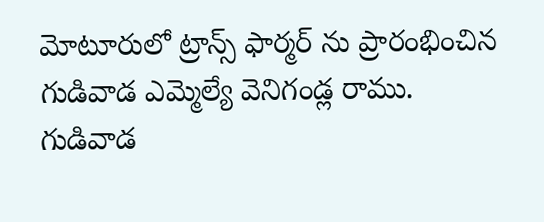మోటూరులో ట్రాన్స్ ఫార్మర్ ను ప్రారంభించిన గుడివాడ ఎమ్మెల్యే వెనిగండ్ల రాము.
గుడివాడ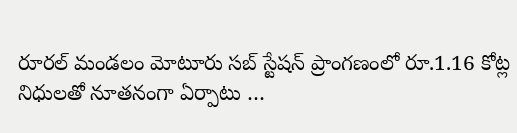రూరల్ మండలం మోటూరు సబ్ స్టేషన్ ప్రాంగణంలో రూ.1.16 కోట్ల నిధులతో నూతనంగా ఏర్పాటు …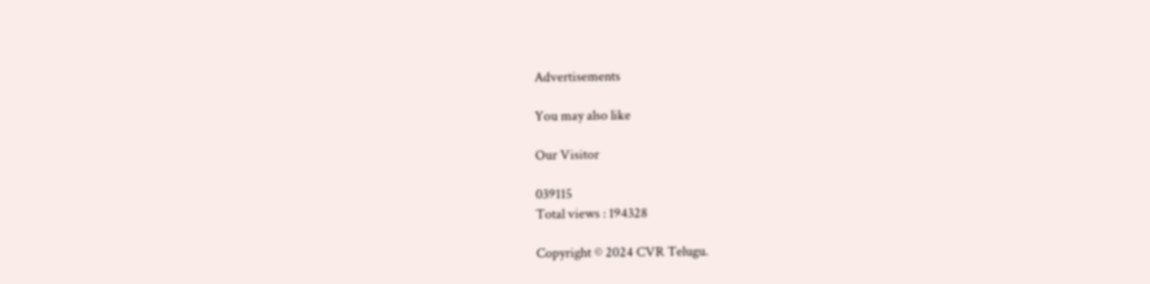Advertisements

You may also like

Our Visitor

039115
Total views : 194328

Copyright © 2024 CVR Telugu.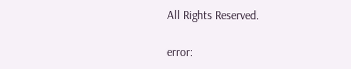All Rights Reserved.

error: